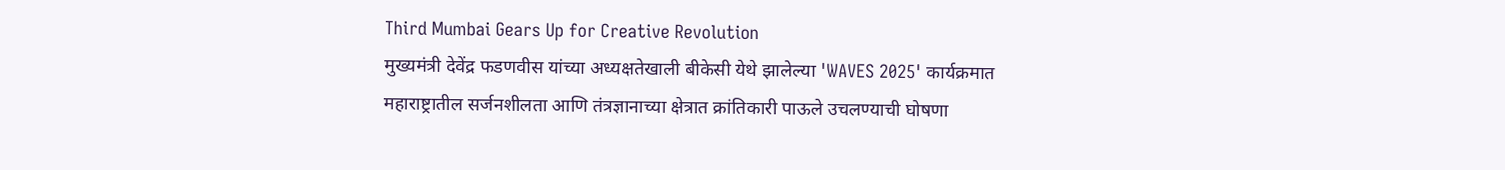Third Mumbai Gears Up for Creative Revolution
मुख्यमंत्री देवेंद्र फडणवीस यांच्या अध्यक्षतेखाली बीकेसी येथे झालेल्या 'WAVES 2025' कार्यक्रमात महाराष्ट्रातील सर्जनशीलता आणि तंत्रज्ञानाच्या क्षेत्रात क्रांतिकारी पाऊले उचलण्याची घोषणा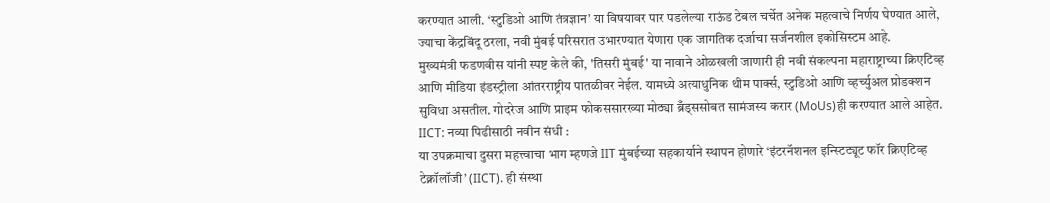करण्यात आली. ‘स्टुडिओ आणि तंत्रज्ञान’ या विषयावर पार पडलेल्या राऊंड टेबल चर्चेत अनेक महत्वाचे निर्णय घेण्यात आले, ज्याचा केंद्रबिंदू ठरला, नवी मुंबई परिसरात उभारण्यात येणारा एक जागतिक दर्जाचा सर्जनशील इकोसिस्टम आहे.
मुख्यमंत्री फडणवीस यांनी स्पष्ट केले की, 'तिसरी मुंबई' या नावाने ओळखली जाणारी ही नवी संकल्पना महाराष्ट्राच्या क्रिएटिव्ह आणि मीडिया इंडस्ट्रीला आंतरराष्ट्रीय पातळीवर नेईल. यामध्ये अत्याधुनिक थीम पार्क्स, स्टुडिओ आणि व्हर्च्युअल प्रोडक्शन सुविधा असतील. गोदरेज आणि प्राइम फोकससारख्या मोठ्या ब्रँड्ससोबत सामंजस्य करार (MoUs)ही करण्यात आले आहेत.
IICT: नव्या पिढीसाठी नवीन संधी :
या उपक्रमाचा दुसरा महत्त्वाचा भाग म्हणजे IIT मुंबईच्या सहकार्याने स्थापन होणारे ‘इंटरनॅशनल इन्स्टिट्यूट फॉर क्रिएटिव्ह टेक्नॉलॉजी’ (IICT). ही संस्था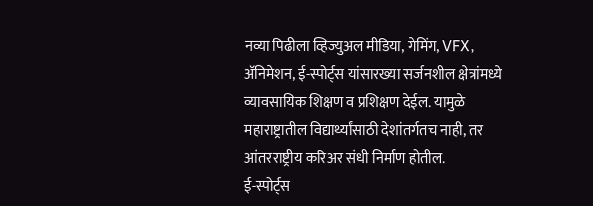नव्या पिढीला व्हिज्युअल मीडिया, गेमिंग, VFX, अ‍ॅनिमेशन, ई-स्पोर्ट्स यांसारख्या सर्जनशील क्षेत्रांमध्ये व्यावसायिक शिक्षण व प्रशिक्षण देईल. यामुळे महाराष्ट्रातील विद्यार्थ्यांसाठी देशांतर्गतच नाही, तर आंतरराष्ट्रीय करिअर संधी निर्माण होतील.
ई-स्पोर्ट्स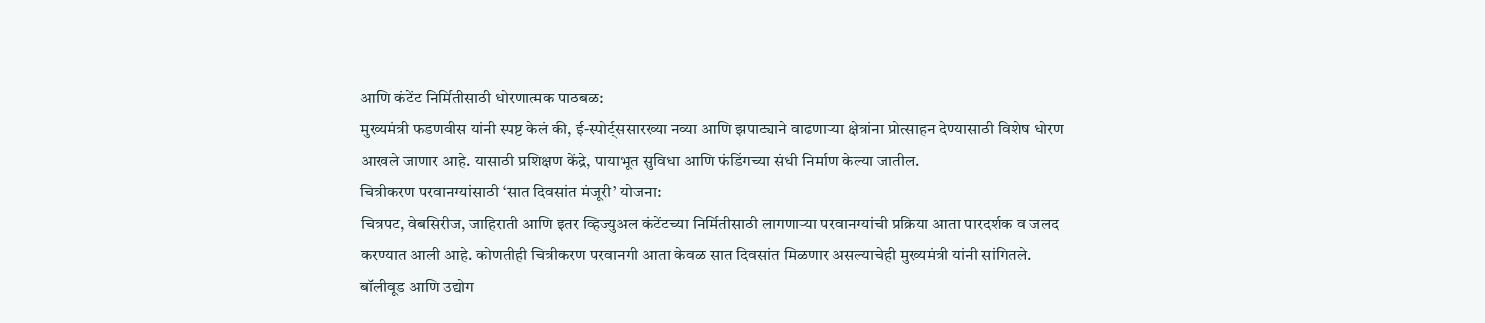आणि कंटेंट निर्मितीसाठी धोरणात्मक पाठबळ:
मुख्यमंत्री फडणवीस यांनी स्पष्ट केलं की, ई-स्पोर्ट्ससारख्या नव्या आणि झपाट्याने वाढणाऱ्या क्षेत्रांना प्रोत्साहन देण्यासाठी विशेष धोरण आखले जाणार आहे. यासाठी प्रशिक्षण केंद्रे, पायाभूत सुविधा आणि फंडिंगच्या संधी निर्माण केल्या जातील.
चित्रीकरण परवानग्यांसाठी ‘सात दिवसांत मंजूरी’ योजना:
चित्रपट, वेबसिरीज, जाहिराती आणि इतर व्हिज्युअल कंटेंटच्या निर्मितीसाठी लागणाऱ्या परवानग्यांची प्रक्रिया आता पारदर्शक व जलद करण्यात आली आहे. कोणतीही चित्रीकरण परवानगी आता केवळ सात दिवसांत मिळणार असल्याचेही मुख्यमंत्री यांनी सांगितले.
बॉलीवूड आणि उद्योग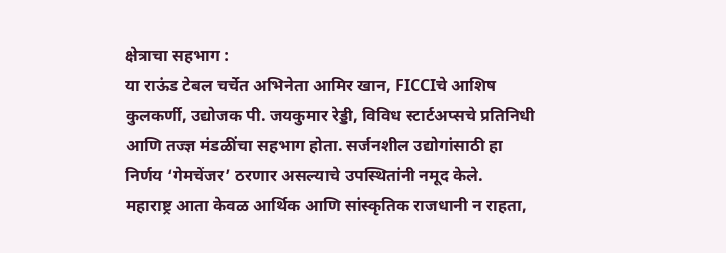क्षेत्राचा सहभाग :
या राऊंड टेबल चर्चेत अभिनेता आमिर खान, FICCIचे आशिष कुलकर्णी, उद्योजक पी. जयकुमार रेड्डी, विविध स्टार्टअप्सचे प्रतिनिधी आणि तज्ज्ञ मंडळींचा सहभाग होता. सर्जनशील उद्योगांसाठी हा निर्णय ‘गेमचेंजर’ ठरणार असल्याचे उपस्थितांनी नमूद केले.
महाराष्ट्र आता केवळ आर्थिक आणि सांस्कृतिक राजधानी न राहता,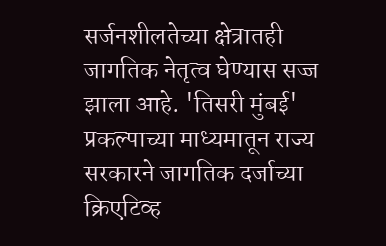सर्जनशीलतेच्या क्षेत्रातही जागतिक नेतृत्व घेण्यास सज्ज झाला आहे. 'तिसरी मुंबई' प्रकल्पाच्या माध्यमातून राज्य सरकारने जागतिक दर्जाच्या क्रिएटिव्ह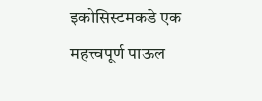इकोसिस्टमकडे एक महत्त्वपूर्ण पाऊल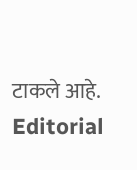टाकले आहे.
Editorial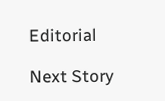Editorial

Next Story